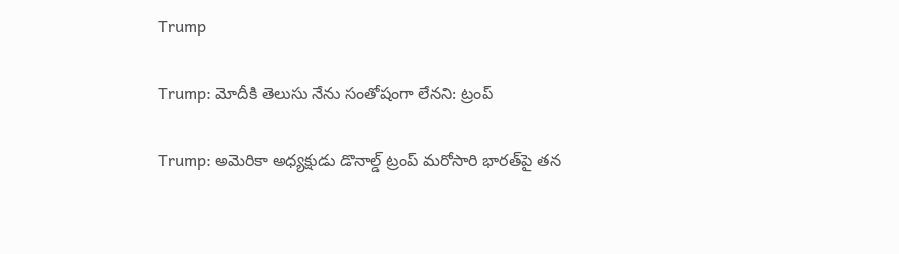Trump

Trump: మోదీకి తెలుసు నేను సంతోషంగా లేనని: ట్రంప్

Trump: అమెరికా అధ్యక్షుడు డొనాల్డ్ ట్రంప్ మరోసారి భారత్‌పై తన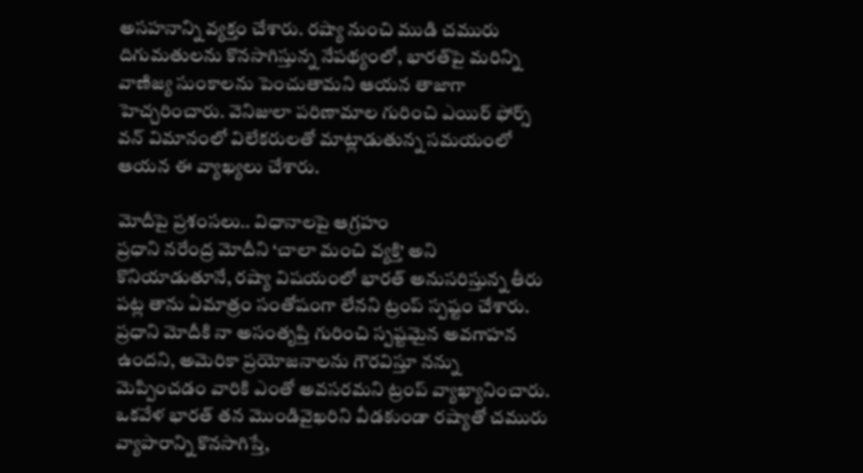అసహనాన్ని వ్యక్తం చేశారు. రష్యా నుంచి ముడి చమురు దిగుమతులను కొనసాగిస్తున్న నేపథ్యంలో, భారత్‌పై మరిన్ని వాణిజ్య సుంకాలను పెంచుతామని ఆయన తాజాగా హెచ్చరించారు. వెనిజులా పరిణామాల గురించి ఎయిర్ ఫోర్స్ వన్ విమానంలో విలేకరులతో మాట్లాడుతున్న సమయంలో ఆయన ఈ వ్యాఖ్యలు చేశారు.

మోదీపై ప్రశంసలు.. విధానాలపై ఆగ్రహం
ప్రధాని నరేంద్ర మోదీని ‘చాలా మంచి వ్యక్తి’ అని కొనియాడుతూనే, రష్యా విషయంలో భారత్ అనుసరిస్తున్న తీరు పట్ల తాను ఏమాత్రం సంతోషంగా లేనని ట్రంప్ స్పష్టం చేశారు. ప్రధాని మోదీకి నా అసంతృప్తి గురించి స్పష్టమైన అవగాహన ఉందని, అమెరికా ప్రయోజనాలను గౌరవిస్తూ నన్ను మెప్పించడం వారికి ఎంతో అవసరమని ట్రంప్ వ్యాఖ్యానించారు. ఒకవేళ భారత్ తన మొండివైఖరిని వీడకుండా రష్యాతో చమురు వ్యాపారాన్ని కొనసాగిస్తే,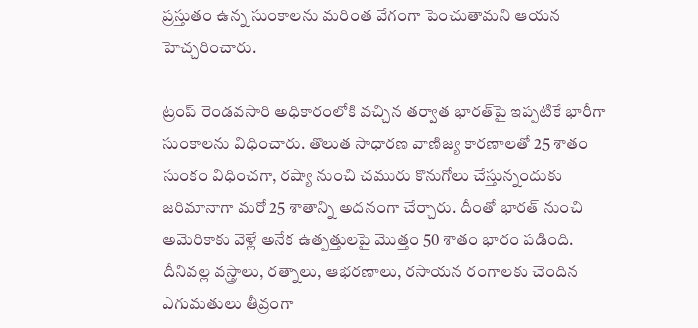ప్రస్తుతం ఉన్న సుంకాలను మరింత వేగంగా పెంచుతామని ఆయన హెచ్చరించారు.

ట్రంప్ రెండవసారి అధికారంలోకి వచ్చిన తర్వాత భారత్‌పై ఇప్పటికే భారీగా సుంకాలను విధించారు. తొలుత సాధారణ వాణిజ్య కారణాలతో 25 శాతం సుంకం విధించగా, రష్యా నుంచి చమురు కొనుగోలు చేస్తున్నందుకు జరిమానాగా మరో 25 శాతాన్ని అదనంగా చేర్చారు. దీంతో భారత్ నుంచి అమెరికాకు వెళ్లే అనేక ఉత్పత్తులపై మొత్తం 50 శాతం భారం పడింది. దీనివల్ల వస్త్రాలు, రత్నాలు, ఆభరణాలు, రసాయన రంగాలకు చెందిన ఎగుమతులు తీవ్రంగా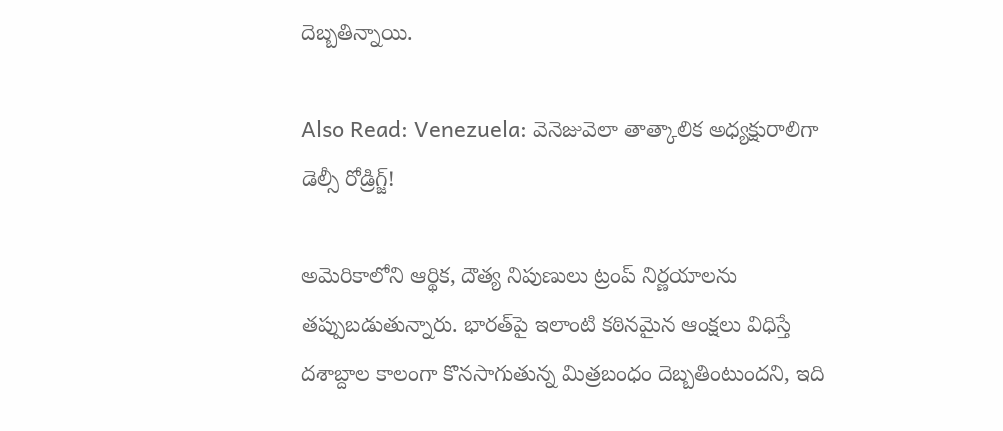దెబ్బతిన్నాయి.

Also Read: Venezuela: వెనెజువెలా తాత్కాలిక అధ్యక్షురాలిగా డెల్సీ రోడ్రిగ్జ్!

అమెరికాలోని ఆర్థిక, దౌత్య నిపుణులు ట్రంప్ నిర్ణయాలను తప్పుబడుతున్నారు. భారత్‌పై ఇలాంటి కఠినమైన ఆంక్షలు విధిస్తే దశాబ్దాల కాలంగా కొనసాగుతున్న మిత్రబంధం దెబ్బతింటుందని, ఇది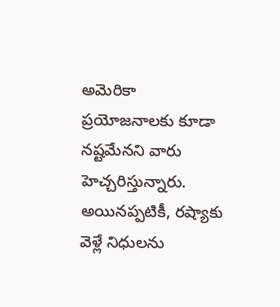అమెరికా ప్రయోజనాలకు కూడా నష్టమేనని వారు హెచ్చరిస్తున్నారు. అయినప్పటికీ, రష్యాకు వెళ్లే నిధులను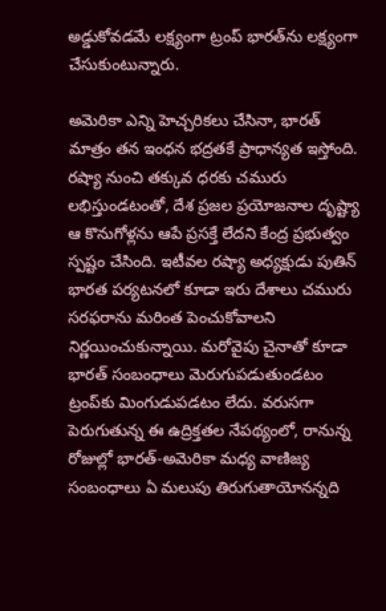అడ్డుకోవడమే లక్ష్యంగా ట్రంప్ భారత్‌ను లక్ష్యంగా చేసుకుంటున్నారు.

అమెరికా ఎన్ని హెచ్చరికలు చేసినా, భారత్ మాత్రం తన ఇంధన భద్రతకే ప్రాధాన్యత ఇస్తోంది. రష్యా నుంచి తక్కువ ధరకు చమురు లభిస్తుండటంతో, దేశ ప్రజల ప్రయోజనాల దృష్ట్యా ఆ కొనుగోళ్లను ఆపే ప్రసక్తే లేదని కేంద్ర ప్రభుత్వం స్పష్టం చేసింది. ఇటీవల రష్యా అధ్యక్షుడు పుతిన్ భారత పర్యటనలో కూడా ఇరు దేశాలు చమురు సరఫరాను మరింత పెంచుకోవాలని నిర్ణయించుకున్నాయి. మరోవైపు చైనాతో కూడా భారత్ సంబంధాలు మెరుగుపడుతుండటం ట్రంప్‌కు మింగుడుపడటం లేదు. వరుసగా పెరుగుతున్న ఈ ఉద్రిక్తతల నేపథ్యంలో, రానున్న రోజుల్లో భారత్-అమెరికా మధ్య వాణిజ్య సంబంధాలు ఏ మలుపు తిరుగుతాయోనన్నది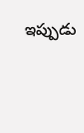ఇప్పుడు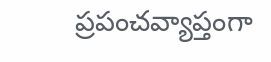ప్రపంచవ్యాప్తంగా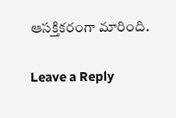ఆసక్తికరంగా మారింది.

Leave a Reply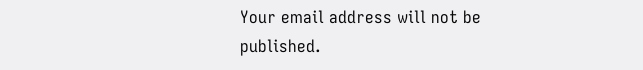Your email address will not be published.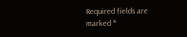Required fields are marked *